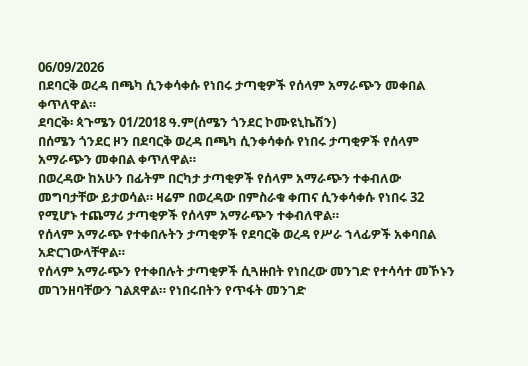06/09/2026
በደባርቅ ወረዳ በጫካ ሲንቀሳቀሱ የነበሩ ታጣቂዎች የሰላም አማራጭን መቀበል ቀጥለዋል።
ደባርቅ፡ ጳጉሜን 01/2018 ዓ.ም(ሰሜን ጎንደር ኮሙዩኒኬሽን)
በሰሜን ጎንደር ዞን በደባርቅ ወረዳ በጫካ ሲንቀሳቀሱ የነበሩ ታጣቂዎች የሰላም አማራጭን መቀበል ቀጥለዋል።
በወረዳው ከአሁን በፊትም በርካታ ታጣቂዎች የሰላም አማራጭን ተቀብለው መግባታቸው ይታወሳል። ዛሬም በወረዳው በምስራቁ ቀጠና ሲንቀሳቀሱ የነበሩ 32 የሚሆኑ ተጨማሪ ታጣቂዎች የሰላም አማራጭን ተቀብለዋል።
የሰላም አማራጭ የተቀበሉትን ታጣቂዎች የደባርቅ ወረዳ የሥራ ኀላፊዎች አቀባበል አድርገውላቸዋል።
የሰላም አማራጭን የተቀበሉት ታጣቂዎች ሲጓዙበት የነበረው መንገድ የተሳሳተ መኾኑን መገንዘባቸውን ገልጸዋል። የነበሩበትን የጥፋት መንገድ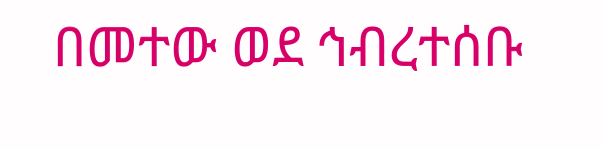በመተው ወደ ኅብረተሰቡ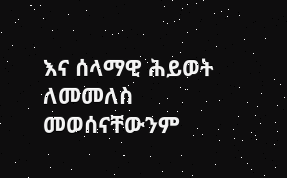እና ሰላማዊ ሕይወት ለመመለስ መወሰናቸውንም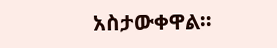አስታውቀዋል።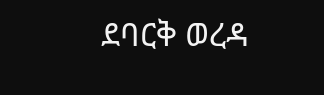ደባርቅ ወረዳ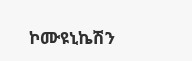ኮሙዩኒኬሽን